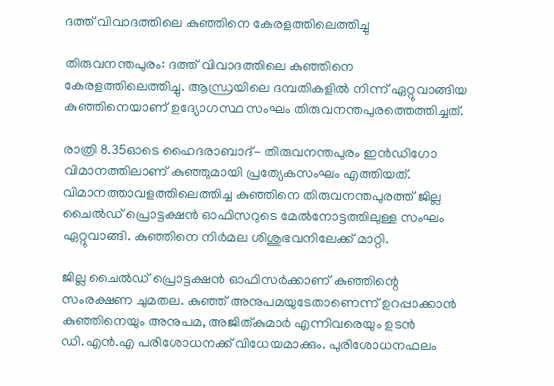ദത്ത് വിവാദത്തിലെ കുഞ്ഞിനെ കേരളത്തിലെത്തിച്ചു

തിരുവനന്തപുരം: ദത്ത് വിവാദത്തിലെ കുഞ്ഞിനെ കേരളത്തിലെത്തിച്ചു. ആന്ധ്രയിലെ ദമ്പതികളിൽ നിന്ന് ഏറ്റുവാങ്ങിയ കുഞ്ഞിനെയാണ് ഉദ്യോഗസ്ഥ സംഘം തിരുവനന്തപുരത്തെത്തിച്ചത്.

രാത്രി 8.35ഓടെ ഹൈദരാബാദ്- തിരുവനന്തപുരം ഇൻഡിഗോ വിമാനത്തിലാണ് കുഞ്ഞുമായി പ്രത്യേകസംഘം എത്തിയത്. വിമാനത്താവളത്തിലെത്തിച്ച കുഞ്ഞിനെ തിരുവനന്തപുരത്ത് ജില്ല ചൈൽഡ് പ്രൊട്ടക്ഷൻ ഓഫിസറുടെ മേൽനോട്ടത്തിലുള്ള സംഘം ഏറ്റുവാങ്ങി. കുഞ്ഞിനെ നിർമല ശിശുഭവനിലേക്ക് മാറ്റി.

ജില്ല ചൈൽഡ് പ്രൊട്ടക്ഷൻ ഓഫിസർക്കാണ് കുഞ്ഞിന്റെ സംരക്ഷണ ചുമതല. കുഞ്ഞ് അനുപമയുടേതാണെന്ന് ഉറപ്പാക്കാൻ കുഞ്ഞിനെയും അനുപമ, അജിത്കുമാർ എന്നിവരെയും ഉടൻ ഡി.എൻ.എ പരിശോധനക്ക് വിധേയമാക്കും. പുരിശോധനഫലം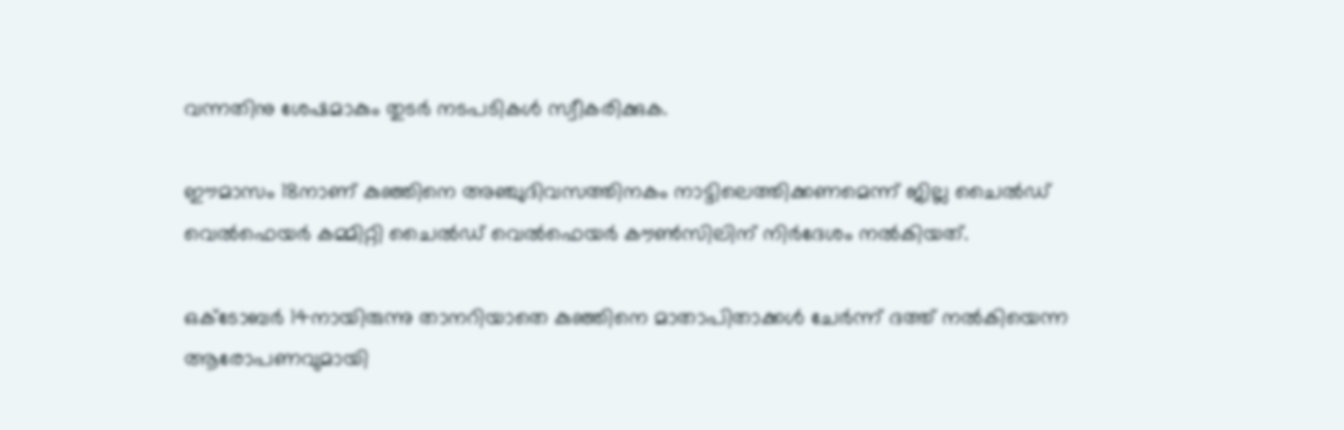വന്നതിനു ശേഷമാകും തുടർ നടപടികൾ സ്വീകരിക്കുക.

ഈമാസം 18നാണ് കുഞ്ഞിനെ അഞ്ചുദിവസത്തിനകം നാട്ടിലെത്തിക്കണമെന്ന് ജില്ല ചൈൽഡ് വെൽഫെയർ കമ്മിറ്റി ചൈൽഡ് വെൽഫെയർ കൗൺസിലിന് നിർദേശം നൽകിയത്.

ഒക്ടോബർ 14നായിരുന്നു താനറിയാതെ കുഞ്ഞിനെ മാതാപിതാക്കൾ ചേർന്ന് ദത്ത് നൽകിയെന്ന ആരോപണവുമായി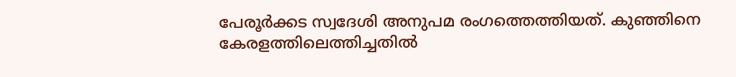പേരൂർക്കട സ്വദേശി അനുപമ രംഗത്തെത്തിയത്. കുഞ്ഞിനെ കേരളത്തിലെത്തിച്ചതില്‍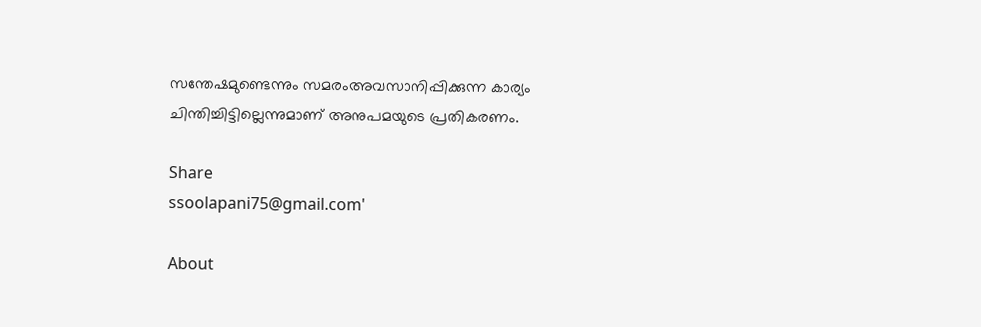സന്തേഷമുണ്ടെന്നും സമരംഅവസാനിപ്പിക്കുന്ന കാര്യം ചിന്തിച്ചിട്ടില്ലെന്നുമാണ് അനുപമയുടെ പ്രതികരണം.

Share
ssoolapani75@gmail.com'

About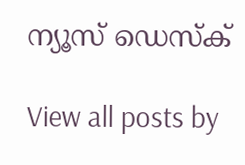ന്യൂസ് ഡെസ്ക്

View all posts by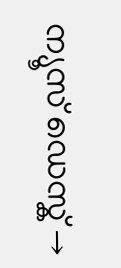ന്യൂസ് ഡെസ്ക് →